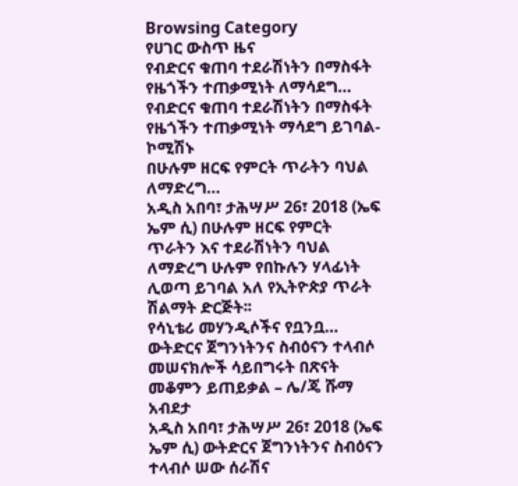Browsing Category
የሀገር ውስጥ ዜና
የብድርና ቁጠባ ተደራሽነትን በማስፋት የዜጎችን ተጠቃሚነት ለማሳደግ…
የብድርና ቁጠባ ተደራሽነትን በማስፋት የዜጎችን ተጠቃሚነት ማሳደግ ይገባል- ኮሚሽኑ
በሁሉም ዘርፍ የምርት ጥራትን ባህል ለማድረግ…
አዲስ አበባ፣ ታሕሣሥ 26፣ 2018 (ኤፍ ኤም ሲ) በሁሉም ዘርፍ የምርት ጥራትን እና ተደራሽነትን ባህል ለማድረግ ሁሉም የበኩሉን ሃላፊነት ሊወጣ ይገባል አለ የኢትዮጵያ ጥራት ሽልማት ድርጅት፡፡
የሳኒቴሪ መሃንዲሶችና የቧንቧ…
ውትድርና ጀግንነትንና ስብዕናን ተላብሶ መሠናክሎች ሳይበግሩት በጽናት መቆምን ይጠይቃል – ሌ/ጄ ሹማ አብደታ
አዲስ አበባ፣ ታሕሣሥ 26፣ 2018 (ኤፍ ኤም ሲ) ውትድርና ጀግንነትንና ስብዕናን ተላብሶ ሠው ሰራሽና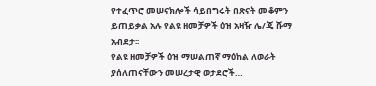የተፈጥሮ መሠናክሎች ሳይበግሩት በጽናት መቆምን ይጠይቃል አሉ የልዩ ዘመቻዎች ዕዝ አዛዥ ሌ/ጄ ሹማ አብደታ፡፡
የልዩ ዘመቻዎች ዕዝ ማሠልጠኛ ማዕከል ለወራት ያሰለጠናቸውን መሠረታዊ ወታደሮች…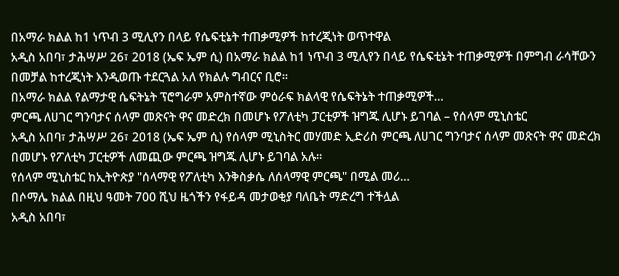በአማራ ክልል ከ1 ነጥብ 3 ሚሊየን በላይ የሴፍቲኔት ተጠቃሚዎች ከተረጂነት ወጥተዋል
አዲስ አበባ፣ ታሕሣሥ 26፣ 2018 (ኤፍ ኤም ሲ) በአማራ ክልል ከ1 ነጥብ 3 ሚሊየን በላይ የሴፍቲኔት ተጠቃሚዎች በምግብ ራሳቸውን በመቻል ከተረጂነት እንዲወጡ ተደርጓል አለ የክልሉ ግብርና ቢሮ፡፡
በአማራ ክልል የልማታዊ ሴፍትኔት ፕሮግራም አምስተኛው ምዕራፍ ክልላዊ የሴፍትኔት ተጠቃሚዎች…
ምርጫ ለሀገር ግንባታና ሰላም መጽናት ዋና መድረክ በመሆኑ የፖለቲካ ፓርቲዎች ዝግጁ ሊሆኑ ይገባል – የሰላም ሚኒስቴር
አዲስ አበባ፣ ታሕሣሥ 26፣ 2018 (ኤፍ ኤም ሲ) የሰላም ሚኒስትር መሃመድ ኢድሪስ ምርጫ ለሀገር ግንባታና ሰላም መጽናት ዋና መድረክ በመሆኑ የፖለቲካ ፓርቲዎች ለመጪው ምርጫ ዝግጁ ሊሆኑ ይገባል አሉ፡፡
የሰላም ሚኒስቴር ከኢትዮጵያ "ሰላማዊ የፖለቲካ እንቅስቃሴ ለሰላማዊ ምርጫ" በሚል መሪ…
በሶማሌ ክልል በዚህ ዓመት 700 ሺህ ዜጎችን የፋይዳ መታወቂያ ባለቤት ማድረግ ተችሏል
አዲስ አበባ፣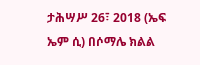ታሕሣሥ 26፣ 2018 (ኤፍ ኤም ሲ) በሶማሌ ክልል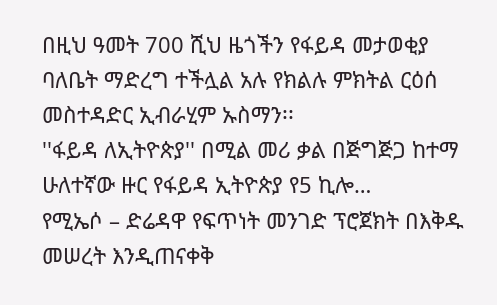በዚህ ዓመት 700 ሺህ ዜጎችን የፋይዳ መታወቂያ ባለቤት ማድረግ ተችሏል አሉ የክልሉ ምክትል ርዕሰ መስተዳድር ኢብራሂም ኡስማን፡፡
''ፋይዳ ለኢትዮጵያ'' በሚል መሪ ቃል በጅግጅጋ ከተማ ሁለተኛው ዙር የፋይዳ ኢትዮጵያ የ5 ኪሎ…
የሚኤሶ – ድሬዳዋ የፍጥነት መንገድ ፕሮጀክት በእቅዱ መሠረት እንዲጠናቀቅ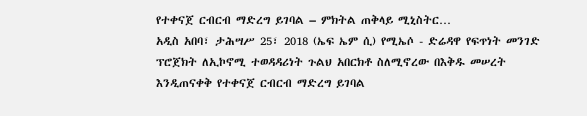የተቀናጀ ርብርብ ማድረግ ይገባል – ምክትል ጠቅላይ ሚኒስትር…
አዲስ አበባ፣ ታሕሣሥ 25፣ 2018 (ኤፍ ኤም ሲ) የሚኤሶ - ድሬዳዋ የፍጥነት መንገድ ፕሮጀክት ለኢኮኖሚ ተወዳዳሪነት ጉልህ አበርክቶ ስለሚኖረው በእቅዱ መሠረት እንዲጠናቀቅ የተቀናጀ ርብርብ ማድረግ ይገባል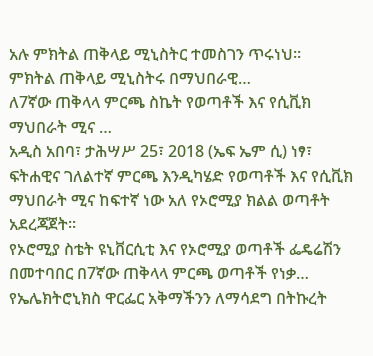አሉ ምክትል ጠቅላይ ሚኒስትር ተመስገን ጥሩነህ።
ምክትል ጠቅላይ ሚኒስትሩ በማህበራዊ…
ለ7ኛው ጠቅላላ ምርጫ ስኬት የወጣቶች እና የሲቪክ ማህበራት ሚና …
አዲስ አበባ፣ ታሕሣሥ 25፣ 2018 (ኤፍ ኤም ሲ) ነፃ፣ ፍትሐዊና ገለልተኛ ምርጫ እንዲካሄድ የወጣቶች እና የሲቪክ ማህበራት ሚና ከፍተኛ ነው አለ የኦሮሚያ ክልል ወጣቶት አደረጃጀት፡፡
የኦሮሚያ ስቴት ዩኒቨርሲቲ እና የኦሮሚያ ወጣቶች ፌዴሬሽን በመተባበር በ7ኛው ጠቅላላ ምርጫ ወጣቶች የነቃ…
የኤሌክትሮኒክስ ዋርፌር አቅማችንን ለማሳደግ በትኩረት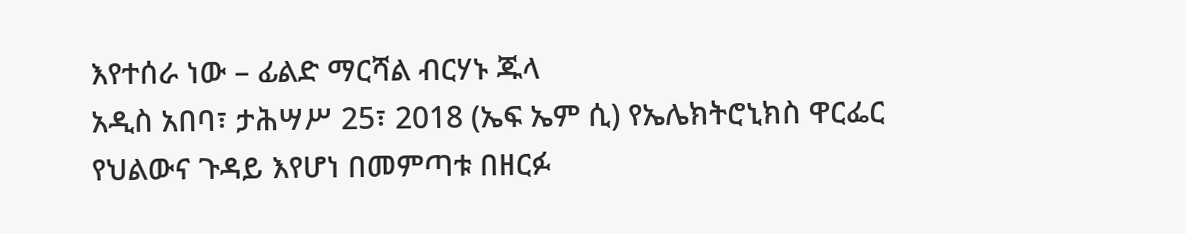እየተሰራ ነው – ፊልድ ማርሻል ብርሃኑ ጁላ
አዲስ አበባ፣ ታሕሣሥ 25፣ 2018 (ኤፍ ኤም ሲ) የኤሌክትሮኒክስ ዋርፌር የህልውና ጉዳይ እየሆነ በመምጣቱ በዘርፉ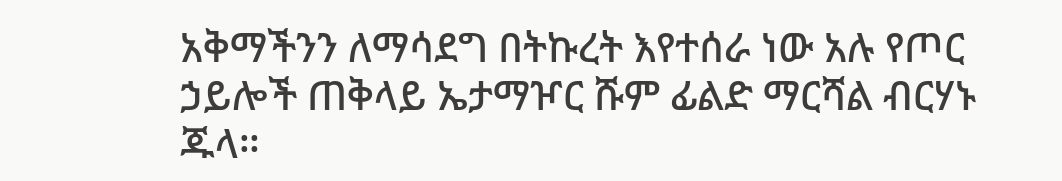አቅማችንን ለማሳደግ በትኩረት እየተሰራ ነው አሉ የጦር ኃይሎች ጠቅላይ ኤታማዦር ሹም ፊልድ ማርሻል ብርሃኑ ጁላ።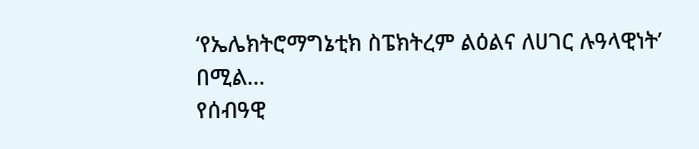‘የኤሌክትሮማግኔቲክ ስፔክትረም ልዕልና ለሀገር ሉዓላዊነት’ በሚል…
የሰብዓዊ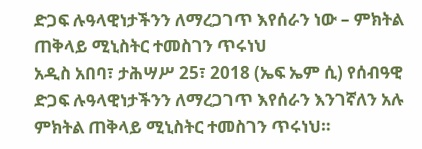ድጋፍ ሉዓላዊነታችንን ለማረጋገጥ እየሰራን ነው – ምክትል ጠቅላይ ሚኒስትር ተመስገን ጥሩነህ
አዲስ አበባ፣ ታሕሣሥ 25፣ 2018 (ኤፍ ኤም ሲ) የሰብዓዊ ድጋፍ ሉዓላዊነታችንን ለማረጋገጥ እየሰራን እንገኛለን አሉ ምክትል ጠቅላይ ሚኒስትር ተመስገን ጥሩነህ።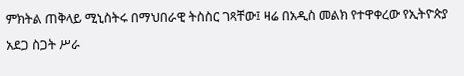ምክትል ጠቅላይ ሚኒስትሩ በማህበራዊ ትስስር ገጻቸው፤ ዛሬ በአዲስ መልክ የተዋቀረው የኢትዮጵያ አደጋ ስጋት ሥራ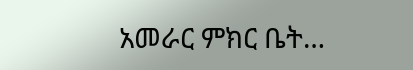አመራር ምክር ቤት…